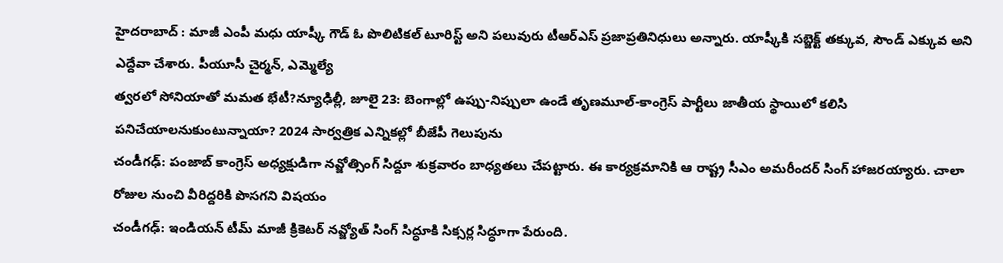హైదరాబాద్ : మాజీ ఎంపీ మధు యాష్కీ గౌడ్ ఓ పొలిటికల్ టూరిస్ట్ అని పలువురు టీఆర్ఎస్ ప్రజాప్రతినిధులు అన్నారు. యాష్కీకి సబ్జెక్ట్ తక్కువ, సౌండ్ ఎక్కువ అని ఎద్దేవా చేశారు. పీయూసీ చైర్మన్, ఎమ్మెల్యే
త్వరలో సోనియాతో మమత భేటీ?న్యూఢిల్లీ, జూలై 23: బెంగాల్లో ఉప్పు-నిప్పులా ఉండే తృణమూల్-కాంగ్రెస్ పార్టీలు జాతీయ స్థాయిలో కలిసి పనిచేయాలనుకుంటున్నాయా? 2024 సార్వత్రిక ఎన్నికల్లో బీజేపీ గెలుపును
చండీగఢ్: పంజాబ్ కాంగ్రెస్ అధ్యక్షుడిగా నవ్జోత్సింగ్ సిద్దూ శుక్రవారం బాధ్యతలు చేపట్టారు. ఈ కార్యక్రమానికి ఆ రాష్ట్ర సీఎం అమరీందర్ సింగ్ హాజరయ్యారు. చాలా రోజుల నుంచి వీరిద్దరికి పొసగని విషయం
చండీగఢ్: ఇండియన్ టీమ్ మాజీ క్రికెటర్ నవ్జ్యోత్ సింగ్ సిద్ధూకి సిక్సర్ల సిద్ధూగా పేరుంది.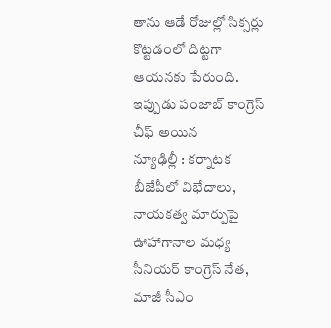తాను ఆడే రోజుల్లో సిక్సర్లు కొట్టడంలో దిట్టగా ఆయనకు పేరుంది. ఇప్పుడు పంజాబ్ కాంగ్రెస్ చీఫ్ అయిన
న్యూఢిల్లీ : కర్నాటక బీజేపీలో విభేదాలు, నాయకత్వ మార్పుపై ఊహాగానాల మధ్య సీనియర్ కాంగ్రెస్ నేత, మాజీ సీఎం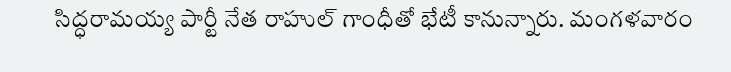సిద్ధరామయ్య పార్టీ నేత రాహుల్ గాంధీతో భేటీ కానున్నారు. మంగళవారం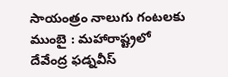సాయంత్రం నాలుగు గంటలకు
ముంబై : మహారాష్ట్రలో దేవేంద్ర ఫడ్నవీస్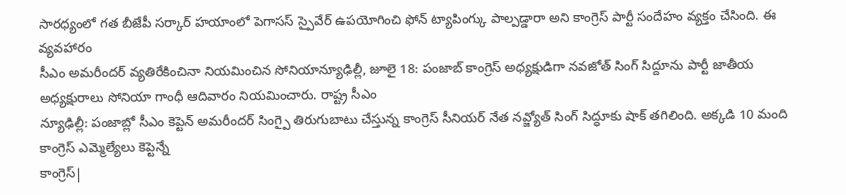సారధ్యంలో గత బీజేపీ సర్కార్ హయాంలో పెగాసస్ స్పైవేర్ ఉపయోగించి ఫోన్ ట్యాపింగ్కు పాల్పడ్డారా అని కాంగ్రెస్ పార్టీ సందేహం వ్యక్తం చేసింది. ఈ వ్యవహారం
సీఎం అమరీందర్ వ్యతిరేకించినా నియమించిన సోనియాన్యూఢిల్లీ, జూలై 18: పంజాబ్ కాంగ్రెస్ అధ్యక్షుడిగా నవజోత్ సింగ్ సిద్దూను పార్టీ జాతీయ అధ్యక్షురాలు సోనియా గాంధీ ఆదివారం నియమించారు. రాష్ట్ర సీఎం
న్యూఢిల్లీ: పంజాబ్లో సీఎం కెప్టెన్ అమరీందర్ సింగ్పై తిరుగుబాటు చేస్తున్న కాంగ్రెస్ సీనియర్ నేత నవ్జ్యోత్ సింగ్ సిద్ధూకు షాక్ తగిలింది. అక్కడి 10 మంది కాంగ్రెస్ ఎమ్మెల్యేలు కెప్టెన్నే
కాంగ్రెస్|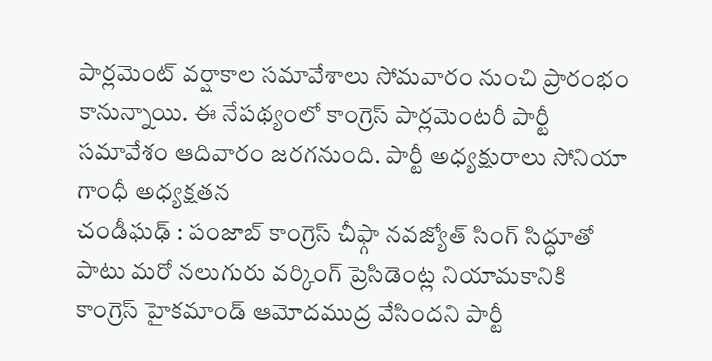పార్లమెంట్ వర్షాకాల సమావేశాలు సోమవారం నుంచి ప్రారంభం కానున్నాయి. ఈ నేపథ్యంలో కాంగ్రెస్ పార్లమెంటరీ పార్టీ సమావేశం ఆదివారం జరగనుంది. పార్టీ అధ్యక్షురాలు సోనియా గాంధీ అధ్యక్షతన
చండీఘఢ్ : పంజాబ్ కాంగ్రెస్ చీఫ్గా నవజ్యోత్ సింగ్ సిద్ధూతో పాటు మరో నలుగురు వర్కింగ్ ప్రెసిడెంట్ల నియామకానికి కాంగ్రెస్ హైకమాండ్ ఆమోదముద్ర వేసిందని పార్టీ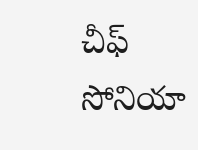చీఫ్ సోనియా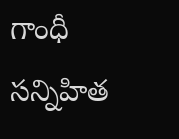గాంధీ సన్నిహిత